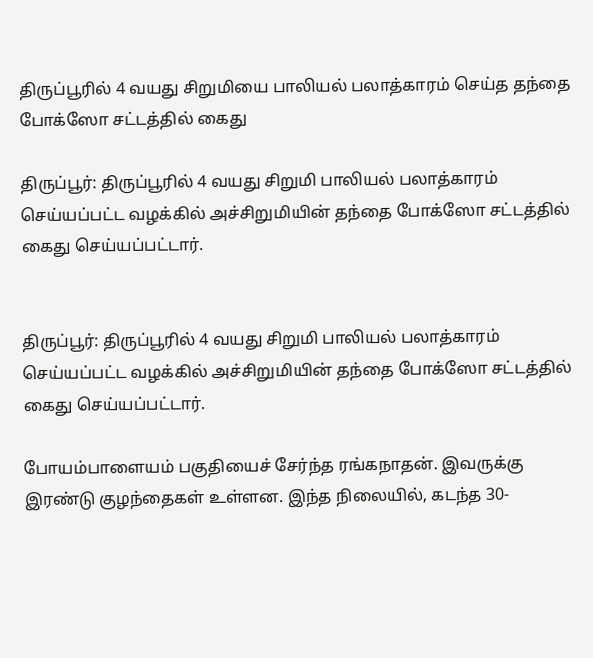திருப்பூரில் 4 வயது சிறுமியை பாலியல் பலாத்காரம் செய்த தந்தை போக்ஸோ சட்டத்தில் கைது

திருப்பூர்: திருப்பூரில் 4 வயது சிறுமி பாலியல் பலாத்காரம் செய்யப்பட்ட வழக்கில் அச்சிறுமியின் தந்தை போக்ஸோ சட்டத்தில் கைது செய்யப்பட்டார்.


திருப்பூர்: திருப்பூரில் 4 வயது சிறுமி பாலியல் பலாத்காரம் செய்யப்பட்ட வழக்கில் அச்சிறுமியின் தந்தை போக்ஸோ சட்டத்தில் கைது செய்யப்பட்டார்.

போயம்பாளையம் பகுதியைச் சேர்ந்த ரங்கநாதன். இவருக்கு இரண்டு குழந்தைகள் உள்ளன. இந்த நிலையில், கடந்த 30-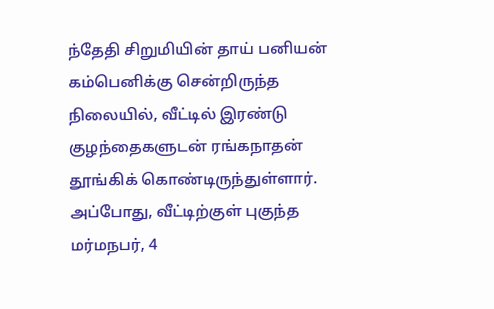ந்தேதி சிறுமியின் தாய் பனியன் கம்பெனிக்கு சென்றிருந்த நிலையில், வீட்டில் இரண்டு குழந்தைகளுடன் ரங்கநாதன் தூங்கிக் கொண்டிருந்துள்ளார். அப்போது, வீட்டிற்குள் புகுந்த மர்மநபர், 4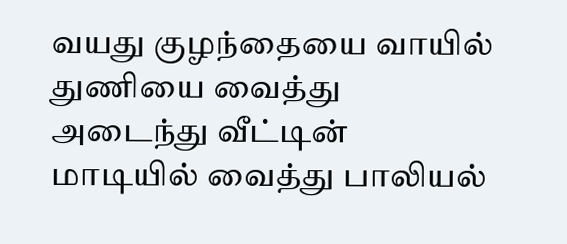வயது குழந்தையை வாயில் துணியை வைத்து அடைந்து வீட்டின் மாடியில் வைத்து பாலியல்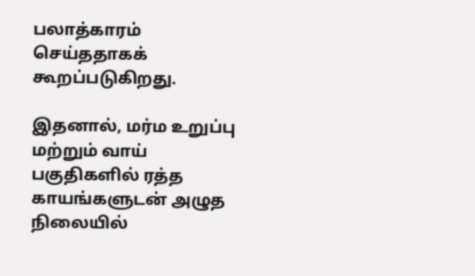பலாத்காரம் செய்ததாகக் கூறப்படுகிறது.

இதனால், மர்ம உறுப்பு மற்றும் வாய் பகுதிகளில் ரத்த காயங்களுடன் அழுத நிலையில்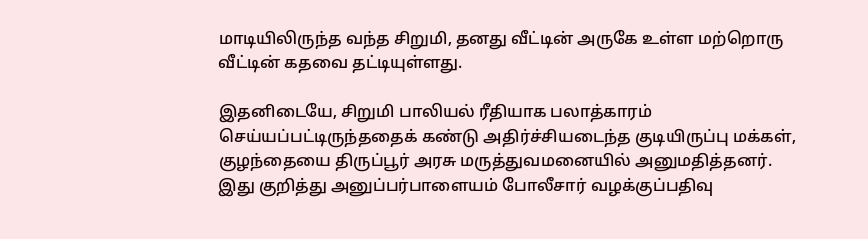மாடியிலிருந்த வந்த சிறுமி, தனது வீட்டின் அருகே உள்ள மற்றொரு வீட்டின் கதவை தட்டியுள்ளது.

இதனிடையே, சிறுமி பாலியல் ரீதியாக பலாத்காரம் செய்யப்பட்டிருந்ததைக் கண்டு அதிர்ச்சியடைந்த குடியிருப்பு மக்கள், குழந்தையை திருப்பூர் அரசு மருத்துவமனையில் அனுமதித்தனர். இது குறித்து அனுப்பர்பாளையம் போலீசார் வழக்குப்பதிவு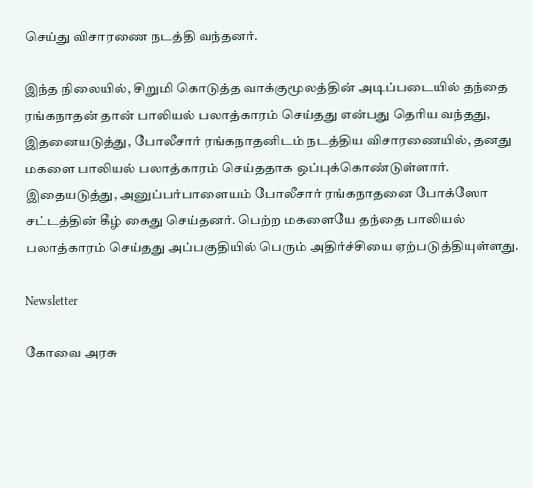செய்து விசாரணை நடத்தி வந்தனர்.

இந்த நிலையில், சிறுமி கொடுத்த வாக்குமூலத்தின் அடிப்படையில் தந்தை ரங்கநாதன் தான் பாலியல் பலாத்காரம் செய்தது என்பது தெரிய வந்தது, இதனையடுத்து, போலீசார் ரங்கநாதனிடம் நடத்திய விசாரணையில், தனது மகளை பாலியல் பலாத்காரம் செய்ததாக ஒப்புக்கொண்டுள்ளார். இதையடுத்து, அனுப்பர்பாளையம் போலீசார் ரங்கநாதனை போக்ஸோ சட்டத்தின் கீழ் கைது செய்தனர். பெற்ற மகளையே தந்தை பாலியல் பலாத்காரம் செய்தது அப்பகுதியில் பெரும் அதிர்ச்சியை ஏற்படுத்தியுள்ளது.

Newsletter

கோவை அரசு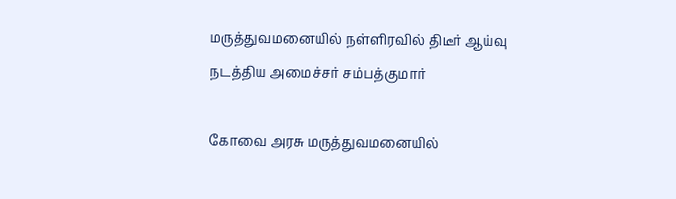மருத்துவமனையில் நள்ளிரவில் திடீர் ஆய்வு நடத்திய அமைச்சர் சம்பத்குமார்

கோவை அரசு மருத்துவமனையில்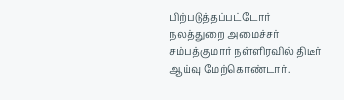பிற்படுத்தப்பட்டோர் நலத்துறை அமைச்சர் சம்பத்குமார் நள்ளிரவில் திடீர் ஆய்வு மேற்கொண்டார்.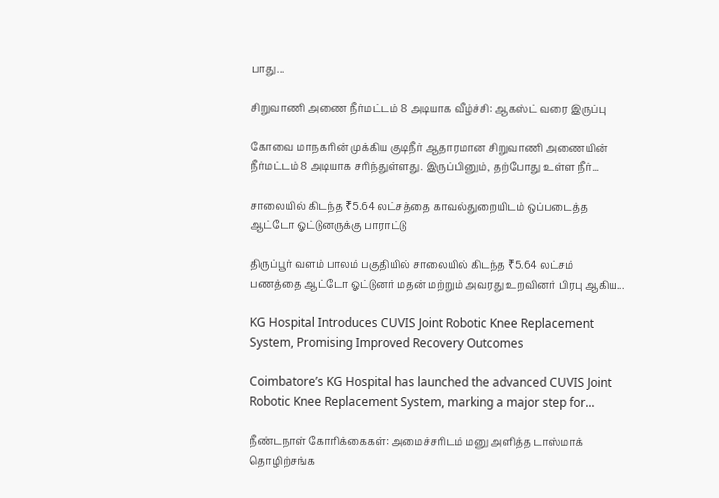பாது...

சிறுவாணி அணை நீர்மட்டம் 8 அடியாக வீழ்ச்சி: ஆகஸ்ட் வரை இருப்பு

கோவை மாநகரின் முக்கிய குடிநீர் ஆதாரமான சிறுவாணி அணையின் நீர்மட்டம் 8 அடியாக சரிந்துள்ளது. இருப்பினும், தற்போது உள்ள நீர்...

சாலையில் கிடந்த ₹5.64 லட்சத்தை காவல்துறையிடம் ஒப்படைத்த ஆட்டோ ஓட்டுனருக்கு பாராட்டு

திருப்பூர் வளம் பாலம் பகுதியில் சாலையில் கிடந்த ₹5.64 லட்சம் பணத்தை ஆட்டோ ஓட்டுனர் மதன் மற்றும் அவரது உறவினர் பிரபு ஆகிய...

KG Hospital Introduces CUVIS Joint Robotic Knee Replacement System, Promising Improved Recovery Outcomes

Coimbatore’s KG Hospital has launched the advanced CUVIS Joint Robotic Knee Replacement System, marking a major step for...

நீண்டநாள் கோரிக்கைகள்: அமைச்சரிடம் மனு அளித்த டாஸ்மாக் தொழிற்சங்க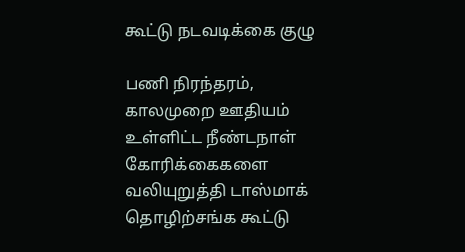கூட்டு நடவடிக்கை குழு

பணி நிரந்தரம், காலமுறை ஊதியம் உள்ளிட்ட நீண்டநாள் கோரிக்கைகளை வலியுறுத்தி டாஸ்மாக் தொழிற்சங்க கூட்டு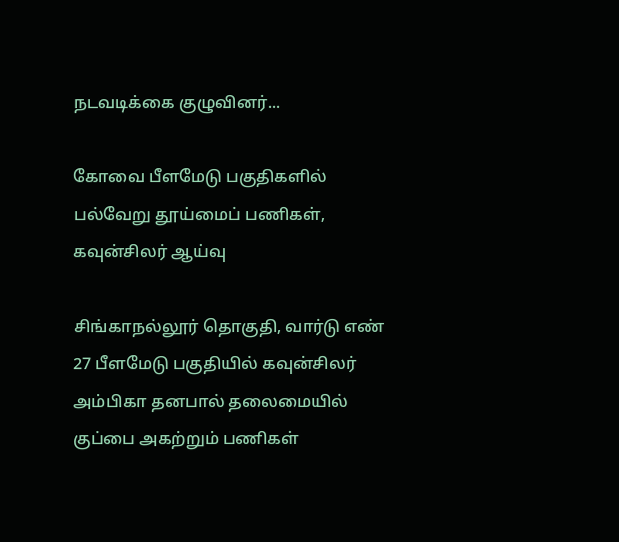நடவடிக்கை குழுவினர்...

கோவை பீளமேடு பகுதிகளில் பல்வேறு தூய்மைப் பணிகள், கவுன்சிலர் ஆய்வு

சிங்காநல்லூர் தொகுதி, வார்டு எண் 27 பீளமேடு பகுதியில் கவுன்சிலர் அம்பிகா தனபால் தலைமையில் குப்பை அகற்றும் பணிகள்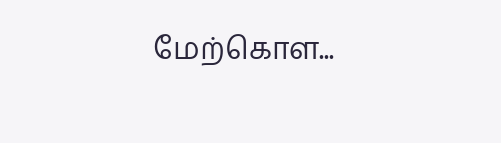மேற்கொள...